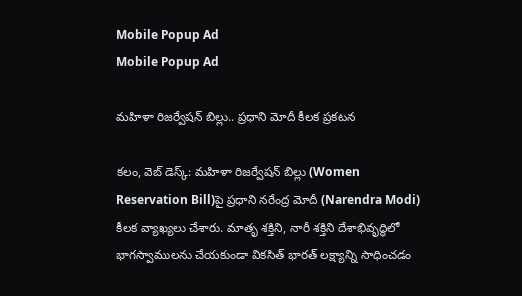Mobile Popup Ad
Mobile Popup Ad

మహిళా రిజర్వేషన్ బిల్లు.. ప్రధాని మోదీ కీలక ప్రకటన

కలం, వెబ్ డెస్క్: మహిళా రిజర్వేషన్ బిల్లు (Women Reservation Bill)పై ప్రధాని నరేంద్ర మోదీ (Narendra Modi) కీలక వ్యాఖ్యలు చేశారు. మాతృ శక్తిని, నారీ శక్తిని దేశాభివృద్ధిలో భాగస్వాములను చేయకుండా వికసిత్ భారత్ లక్ష్యాన్ని సాధించడం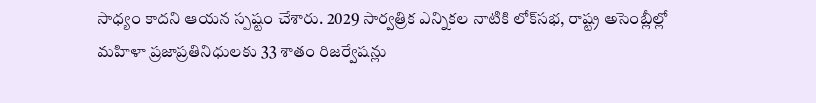సాధ్యం కాదని ఆయన స్పష్టం చేశారు. 2029 సార్వత్రిక ఎన్నికల నాటికి లోక్‌సభ, రాష్ట్ర అసెంబ్లీల్లో మహిళా ప్రజాప్రతినిధులకు 33 శాతం రిజర్వేషన్లు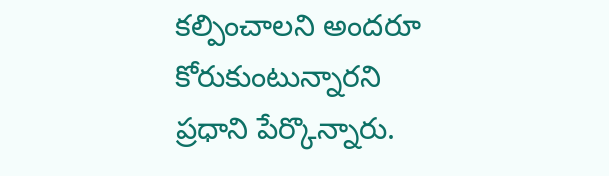కల్పించాలని అందరూ కోరుకుంటున్నారని ప్రధాని పేర్కొన్నారు.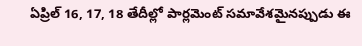ఏప్రిల్ 16, 17, 18 తేదీల్లో పార్లమెంట్ సమావేశమైనప్పుడు ఈ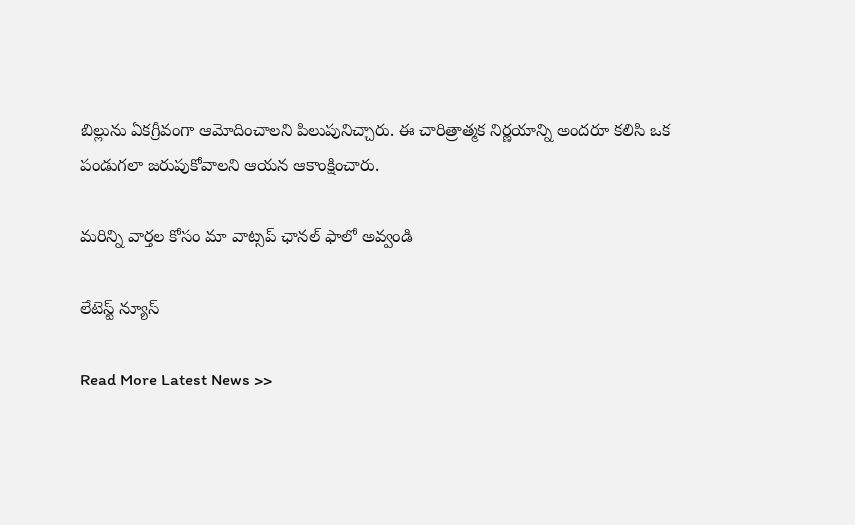బిల్లును ఏకగ్రీవంగా ఆమోదించాలని పిలుపునిచ్చారు. ఈ చారిత్రాత్మక నిర్ణయాన్ని అందరూ కలిసి ఒక పండుగలా జరుపుకోవాలని ఆయన ఆకాంక్షించారు.

మ‌రిన్ని వార్త‌ల కోసం మా వాట్స‌ప్ ఛాన‌ల్ ఫాలో అవ్వండి

లేటెస్ట్ న్యూస్‌

Read More Latest News >>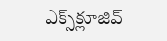ఎక్స్‌క్లూజివ్‌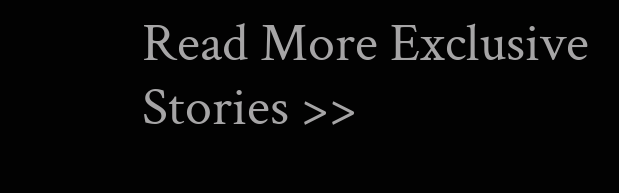Read More Exclusive Stories >>